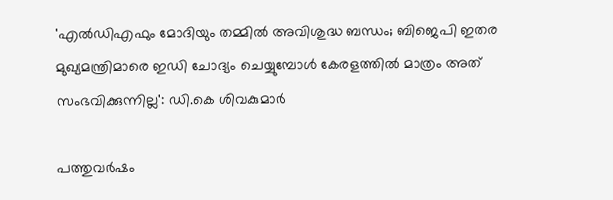'എൽഡിഎഫും മോദിയും തമ്മിൽ അവിശുദ്ധ ബന്ധം; ബിജെപി ഇതര മുഖ്യമന്ത്രിമാരെ ഇഡി ചോദ്യം ചെയ്യുമ്പോൾ കേരളത്തിൽ മാത്രം അത് സംഭവിക്കുന്നില്ല': ഡി.കെ ശിവകുമാർ

പത്തുവർഷം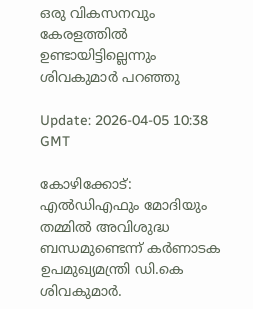ഒരു വികസനവും കേരളത്തിൽ ഉണ്ടായിട്ടില്ലെന്നും ശിവകുമാർ പറഞ്ഞു

Update: 2026-04-05 10:38 GMT

കോഴിക്കോട്: എൽഡിഎഫും മോദിയും തമ്മിൽ അവിശുദ്ധ ബന്ധമുണ്ടെന്ന് കർണാടക ഉപമുഖ്യമന്ത്രി ഡി.കെ ശിവകുമാർ.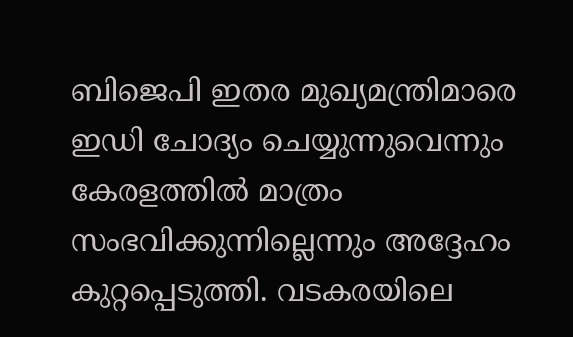ബിജെപി ഇതര മുഖ്യമന്ത്രിമാരെ ഇഡി ചോദ്യം ചെയ്യുന്നുവെന്നും കേരളത്തിൽ മാത്രം സംഭവിക്കുന്നില്ലെന്നും അദ്ദേഹം കുറ്റപ്പെടുത്തി. വടകരയിലെ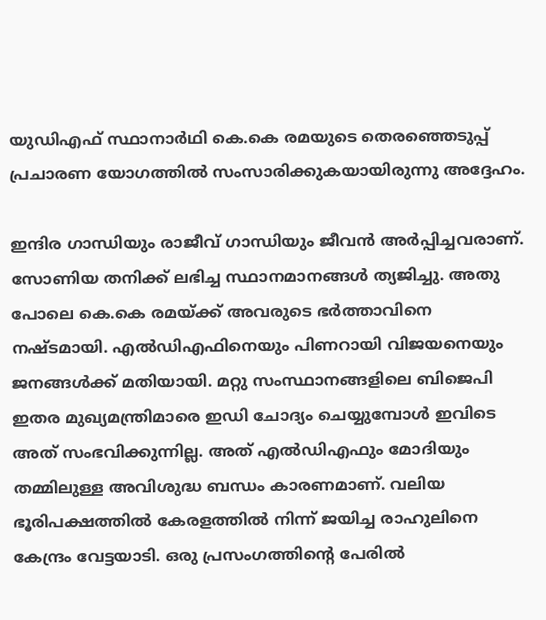യുഡിഎഫ് സ്ഥാനാർഥി കെ.കെ രമയുടെ തെരഞ്ഞെടുപ്പ് പ്രചാരണ യോഗത്തിൽ സംസാരിക്കുകയായിരുന്നു അദ്ദേഹം.

ഇന്ദിര ഗാന്ധിയും രാജീവ് ഗാന്ധിയും ജീവൻ അർപ്പിച്ചവരാണ്. സോണിയ തനിക്ക് ലഭിച്ച സ്ഥാനമാനങ്ങൾ ത്യജിച്ചു. അതു പോലെ കെ.കെ രമയ്ക്ക് അവരുടെ ഭർത്താവിനെ നഷ്ടമായി. എൽഡിഎഫിനെയും പിണറായി വിജയനെയും ജനങ്ങൾക്ക് മതിയായി. മറ്റു സംസ്ഥാനങ്ങളിലെ ബിജെപി ഇതര മുഖ്യമന്ത്രിമാരെ ഇഡി ചോദ്യം ചെയ്യുമ്പോൾ ഇവിടെ അത് സംഭവിക്കുന്നില്ല. അത് എൽഡിഎഫും മോദിയും തമ്മിലുള്ള അവിശുദ്ധ ബന്ധം കാരണമാണ്. വലിയ ഭൂരിപക്ഷത്തിൽ കേരളത്തിൽ നിന്ന് ജയിച്ച രാഹുലിനെ കേന്ദ്രം വേട്ടയാടി. ഒരു പ്രസംഗത്തിൻ്റെ പേരിൽ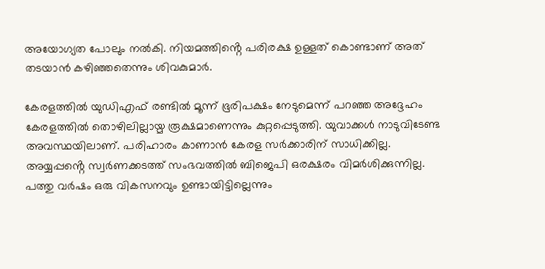അയോഗ്യത പോലും നൽകി. നിയമത്തിൻ്റെ പരിരക്ഷ ഉള്ളത് കൊണ്ടാണ് അത് തടയാൻ കഴിഞ്ഞതെന്നും ശിവകുമാർ.

കേരളത്തിൽ യുഡിഎഫ് രണ്ടിൽ മൂന്ന് ഭൂരിപക്ഷം നേടുമെന്ന് പറഞ്ഞ അദ്ദേഹം കേരളത്തിൽ തൊഴിലില്ലായ്മ രൂക്ഷമാണെന്നും കുറ്റപ്പെടുത്തി. യുവാക്കൾ നാടുവിടേണ്ട അവസ്ഥയിലാണ്. പരിഹാരം കാണാൻ കേരള സർക്കാരിന് സാധിക്കില്ല. അയ്യപ്പൻ്റെ സ്വർണക്കടത്ത് സംഭവത്തിൽ ബിജെപി ഒരക്ഷരം വിമർശിക്കുന്നില്ല. പത്തു വർഷം ഒരു വികസനവും ഉണ്ടായിട്ടില്ലെന്നും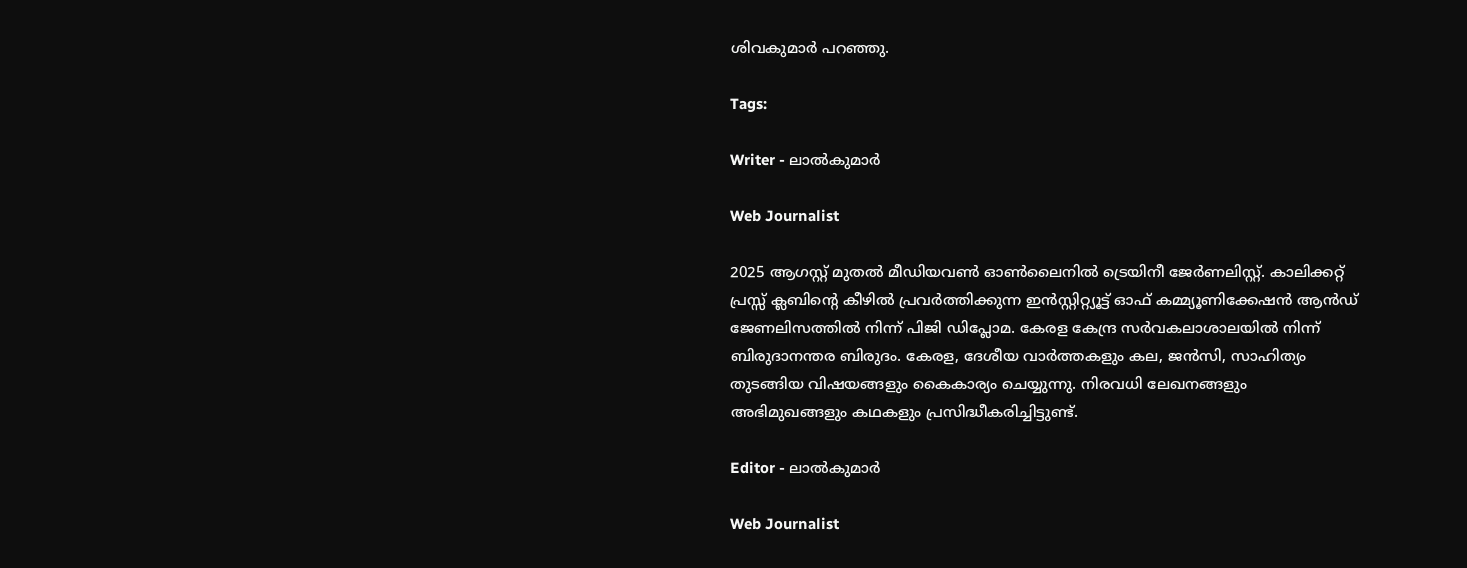ശിവകുമാർ പറഞ്ഞു.

Tags:

Writer - ലാൽകുമാർ

Web Journalist

2025 ആഗസ്റ്റ് മുതൽ മീഡിയവൺ ഓൺലൈനിൽ ട്രെയിനീ ജേർണലിസ്റ്റ്. കാലിക്കറ്റ് പ്രസ്സ് ക്ലബിന്റെ കീഴില്‍ പ്രവര്‍ത്തിക്കുന്ന ഇന്‍സ്റ്റിറ്റ്യൂട്ട് ഓഫ് കമ്മ്യൂണിക്കേഷന്‍ ആന്‍ഡ് ജേണലിസത്തിൽ നിന്ന് പിജി ഡിപ്ലോമ. കേരള കേന്ദ്ര സർവകലാശാലയിൽ നിന്ന് ബിരുദാനന്തര ബിരുദം. കേരള, ദേശീയ വാർത്തകളും കല, ജൻസി, സാഹിത്യം തുടങ്ങിയ വിഷയങ്ങളും കൈകാര്യം ചെയ്യുന്നു. നിരവധി ലേഖനങ്ങളും അഭിമുഖങ്ങളും കഥകളും പ്രസിദ്ധീകരിച്ചിട്ടുണ്ട്.

Editor - ലാൽകുമാർ

Web Journalist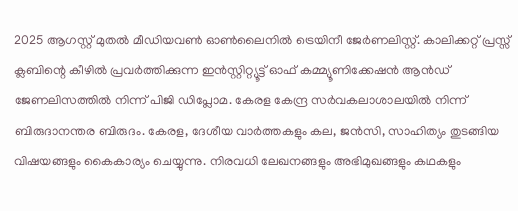2025 ആഗസ്റ്റ് മുതൽ മീഡിയവൺ ഓൺലൈനിൽ ട്രെയിനീ ജേർണലിസ്റ്റ്. കാലിക്കറ്റ് പ്രസ്സ് ക്ലബിന്റെ കീഴില്‍ പ്രവര്‍ത്തിക്കുന്ന ഇന്‍സ്റ്റിറ്റ്യൂട്ട് ഓഫ് കമ്മ്യൂണിക്കേഷന്‍ ആന്‍ഡ് ജേണലിസത്തിൽ നിന്ന് പിജി ഡിപ്ലോമ. കേരള കേന്ദ്ര സർവകലാശാലയിൽ നിന്ന് ബിരുദാനന്തര ബിരുദം. കേരള, ദേശീയ വാർത്തകളും കല, ജൻസി, സാഹിത്യം തുടങ്ങിയ വിഷയങ്ങളും കൈകാര്യം ചെയ്യുന്നു. നിരവധി ലേഖനങ്ങളും അഭിമുഖങ്ങളും കഥകളും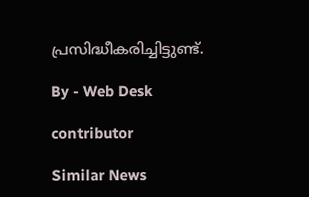പ്രസിദ്ധീകരിച്ചിട്ടുണ്ട്.

By - Web Desk

contributor

Similar News